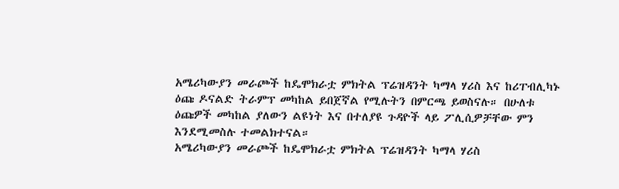አሜሪካውያን መራጮች ከዴሞክራቷ ምክትል ፕሬዝዳንት ካማላ ሃሪስ እና ከሪፐብሊካኑ ዕጩ ዶናልድ ትራምፕ መካከል ይበጀኛል የሚሉትን በምርጫ ይወስናሉ። በሁለቱ ዕጩዎች መካከል ያለውን ልዩነት እና በተለያዩ ጉዳዮች ላይ ፖሊሲዎቻቸው ምን እንደሚመስሉ ተመልክተናል።
አሜሪካውያን መራጮች ከዴሞክራቷ ምክትል ፕሬዝዳንት ካማላ ሃሪስ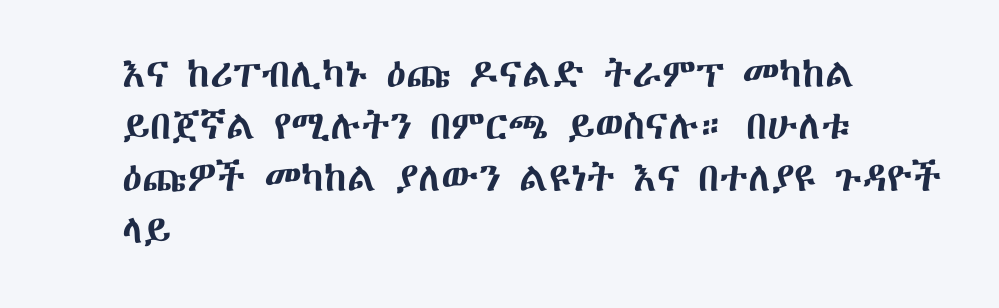እና ከሪፐብሊካኑ ዕጩ ዶናልድ ትራምፕ መካከል ይበጀኛል የሚሉትን በምርጫ ይወስናሉ። በሁለቱ ዕጩዎች መካከል ያለውን ልዩነት እና በተለያዩ ጉዳዮች ላይ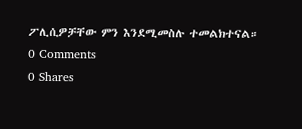ፖሊሲዎቻቸው ምን እንደሚመስሉ ተመልክተናል።
0 Comments
0 Shares